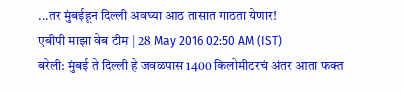...तर मुंबईहून दिल्ली अवघ्या आठ तासात गाठता येणार!
एबीपी माझा वेब टीम | 28 May 2016 02:50 AM (IST)
बरेली: मुंबई ते दिल्ली हे जवळपास 1400 किलोमीटरचं अंतर आता फक्त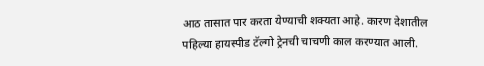आठ तासात पार करता येण्याची शक्यता आहे. कारण देशातील पहिल्या हायस्पीड टॅल्गो ट्रेनची चाचणी काल करण्यात आली.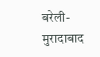बरेली-मुरादाबाद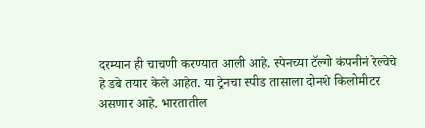दरम्यान ही चाचणी करण्यात आली आहे. स्पेनच्या टॅल्गो कंपनीनं रेल्वेचे हे डबे तयार केले आहेत. या ट्रेनचा स्पीड तासाला दोनशे किलोमीटर असणार आहे. भारतातील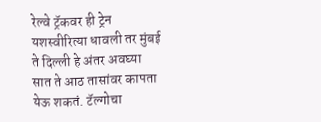रेल्वे ट्रॅकवर ही ट्रेन यशस्वीरित्या धावली तर मुंबई ते दिल्ली हे अंतर अवघ्या सात ते आठ तासांवर कापता येऊ शकतं. टॅल्गोचा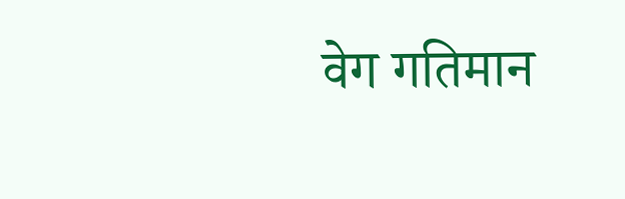वेग गतिमान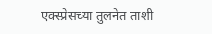एक्स्प्रेसच्या तुलनेत ताशी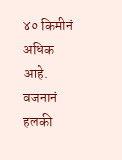४० किमीनं अधिक आहे. वजनानं हलकी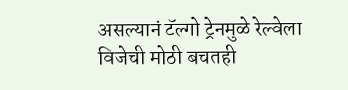असल्यानं टॅल्गो ट्रेनमुळे रेल्वेला विजेची मोठी बचतही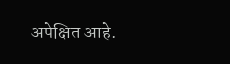अपेक्षित आहे.